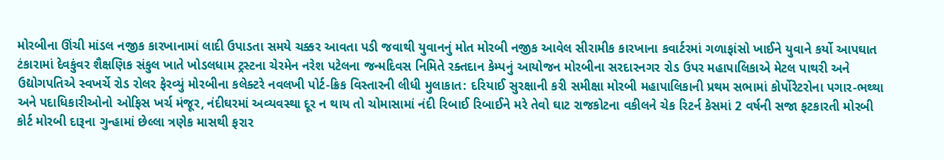મોરબીના ઊંચી માંડલ નજીક કારખાનામાં લાદી ઉપાડતા સમયે ચક્કર આવતા પડી જવાથી યુવાનનું મોત મોરબી નજીક આવેલ સીરામીક કારખાના કવાર્ટરમાં ગળાફાંસો ખાઈને યુવાને કર્યો આપઘાત ટંકારામાં દેવકુંવર શૈક્ષણિક સંકુલ ખાતે ખોડલધામ ટ્રસ્ટના ચેરમેન નરેશ પટેલના જન્મદિવસ નિમિતે રક્તદાન કેમ્પનું આયોજન મોરબીના સરદારનગર રોડ ઉપર મહાપાલિકાએ મેટલ પાથરી અને ઉદ્યોગપતિએ સ્વખર્ચે રોડ રોલર ફેરવ્યું મોરબીના કલેક્ટરે નવલખી પોર્ટ-ક્રિક વિસ્તારની લીધી મુલાકાત: દરિયાઈ સુરક્ષાની કરી સમીક્ષા મોરબી મહાપાલિકાની પ્રથમ સભામાં કોર્પોરેટરોના પગાર-ભથ્થા અને પદાધિકારીઓનો ઓફિસ ખર્ચ મંજૂર, નંદીઘરમાં અવ્યવસ્થા દૂર ન થાય તો ચોમાસામાં નંદી રિબાઈ રિબાઈને મરે તેવો ઘાટ રાજકોટના વકીલને ચેક રિટર્ન કેસમાં 2 વર્ષની સજા ફટકારતી મોરબી કોર્ટ મોરબી દારૂના ગુન્હામાં છેલ્લા ત્રણેક માસથી ફરાર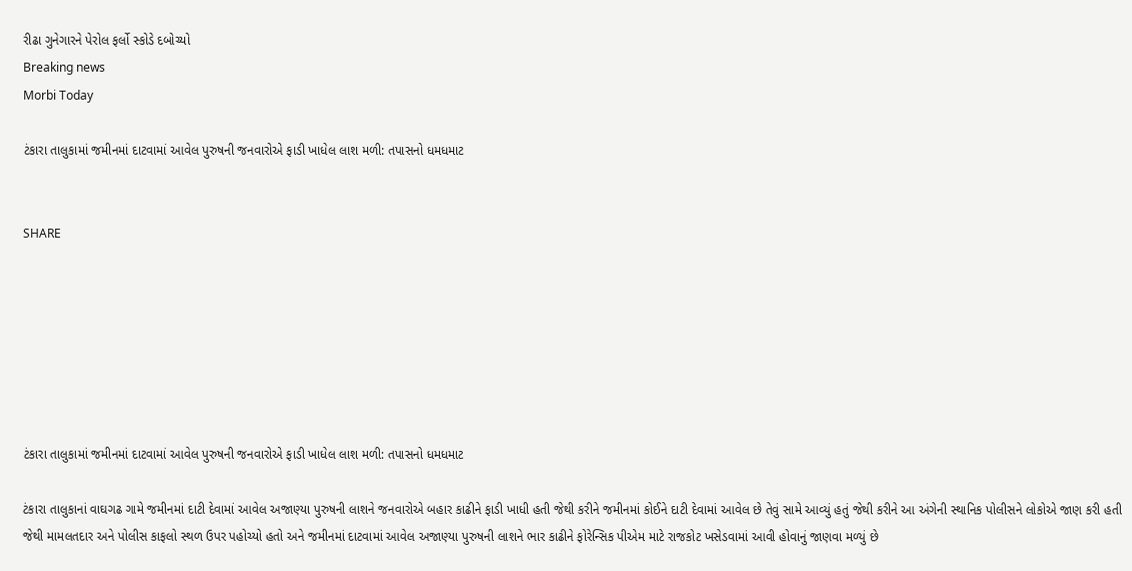રીઢા ગુનેગારને પેરોલ ફર્લો સ્કોડે દબોચ્યો
Breaking news
Morbi Today

ટંકારા તાલુકામાં જમીનમાં દાટવામાં આવેલ પુરુષની જનવારોએ ફાડી ખાધેલ લાશ મળી: તપાસનો ધમધમાટ


SHARE







ટંકારા તાલુકામાં જમીનમાં દાટવામાં આવેલ પુરુષની જનવારોએ ફાડી ખાધેલ લાશ મળી: તપાસનો ધમધમાટ

ટંકારા તાલુકાનાં વાઘગઢ ગામે જમીનમાં દાટી દેવામાં આવેલ અજાણ્યા પુરુષની લાશને જનવારોએ બહાર કાઢીને ફાડી ખાધી હતી જેથી કરીને જમીનમાં કોઈને દાટી દેવામાં આવેલ છે તેવું સામે આવ્યું હતું જેથી કરીને આ અંગેની સ્થાનિક પોલીસને લોકોએ જાણ કરી હતી જેથી મામલતદાર અને પોલીસ કાફલો સ્થળ ઉપર પહોચ્યો હતો અને જમીનમાં દાટવામાં આવેલ અજાણ્યા પુરુષની લાશને ભાર કાઢીને ફોરેન્સિક પીએમ માટે રાજકોટ ખસેડવામાં આવી હોવાનું જાણવા મળ્યું છે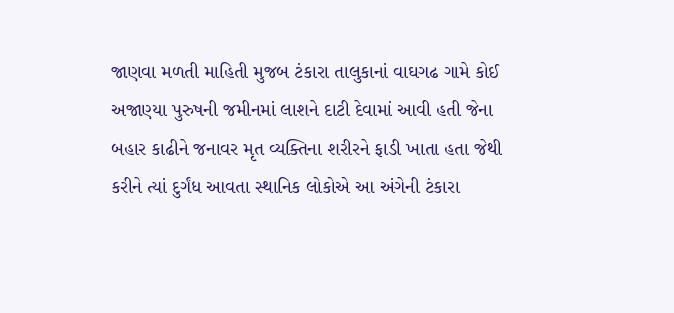જાણવા મળતી માહિતી મુજબ ટંકારા તાલુકાનાં વાઘગઢ ગામે કોઈ અજાણ્યા પુરુષની જમીનમાં લાશને દાટી દેવામાં આવી હતી જેના બહાર કાઢીને જનાવર મૃત વ્યક્તિના શરીરને ફાડી ખાતા હતા જેથી કરીને ત્યાં દુર્ગંધ આવતા સ્થાનિક લોકોએ આ અંગેની ટંકારા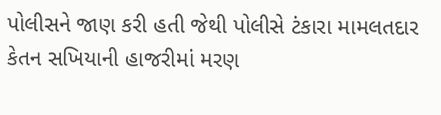પોલીસને જાણ કરી હતી જેથી પોલીસે ટંકારા મામલતદાર કેતન સખિયાની હાજરીમાં મરણ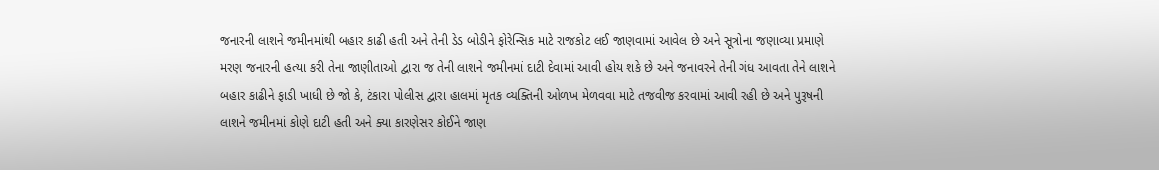જનારની લાશને જમીનમાંથી બહાર કાઢી હતી અને તેની ડેડ બોડીને ફોરેન્સિક માટે રાજકોટ લઈ જાણવામાં આવેલ છે અને સૂત્રોના જણાવ્યા પ્રમાણે મરણ જનારની હત્યા કરી તેના જાણીતાઓ દ્વારા જ તેની લાશને જમીનમાં દાટી દેવામાં આવી હોય શકે છે અને જનાવરને તેની ગંધ આવતા તેને લાશને બહાર કાઢીને ફાડી ખાધી છે જો કે, ટંકારા પોલીસ દ્વારા હાલમાં મૃતક વ્યક્તિની ઓળખ મેળવવા માટે તજવીજ કરવામાં આવી રહી છે અને પુરૂષની લાશને જમીનમાં કોણે દાટી હતી અને ક્યા કારણેસર કોઈને જાણ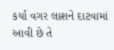કર્યા વગર લાશને દાટવામાં આવી છે તે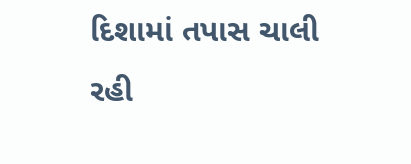દિશામાં તપાસ ચાલી રહી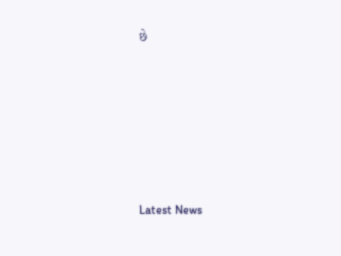છે






Latest News